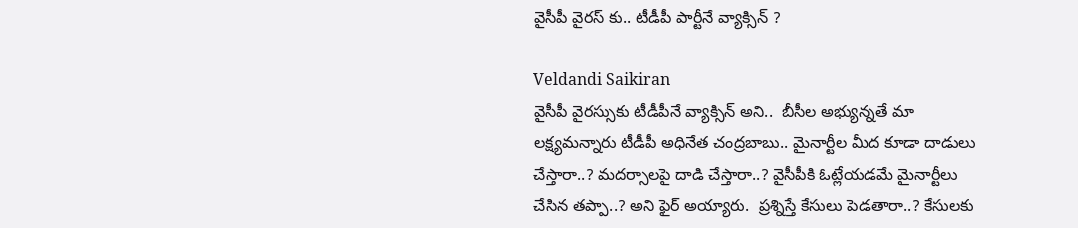వైసీపీ వైరస్ కు.. టీడీపీ పార్టీనే వ్యాక్సిన్ ?

Veldandi Saikiran
వైసీపీ వైరస్సుకు టీడీపీనే వ్యాక్సిన్ అని..  బీసీల అభ్యున్నతే మా లక్ష్యమన్నారు టీడీపీ అధినేత చంద్రబాబు.. మైనార్టీల మీద కూడా దాడులు చేస్తారా..? మదర్సాలపై దాడి చేస్తారా..? వైసీపీకి ఓట్లేయడమే మైనార్టీలు చేసిన తప్పా..? అని ఫైర్ అయ్యారు.  ప్రశ్నిస్తే కేసులు పెడతారా..? కేసులకు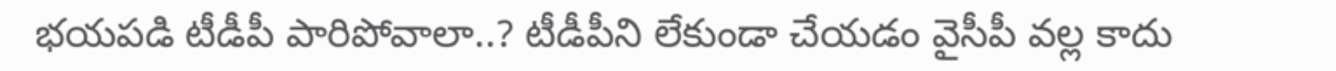భయపడి టీడీపీ పారిపోవాలా..? టీడీపీని లేకుండా చేయడం వైసీపీ వల్ల కాదు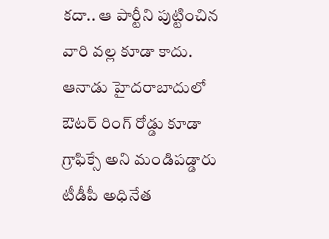కదా.. ఆ పార్టీని పుట్టించిన వారి వల్ల కూడా కాదు. ఆనాడు హైదరాబాదులో ఔటర్ రింగ్ రోడ్డు కూడా గ్రాఫిక్సే అని మండిపడ్డారు టీడీపీ అధినేత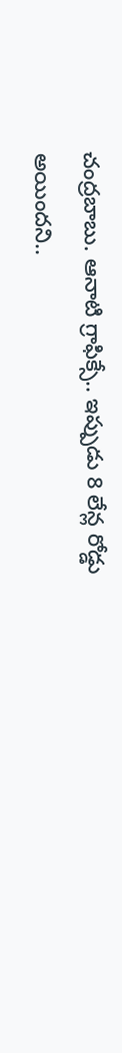చంద్రబాబు. ఆనాటి గ్రాఫిక్సే.. ఇప్పుడు 8 లేన్ల రోడ్డు అయిందని..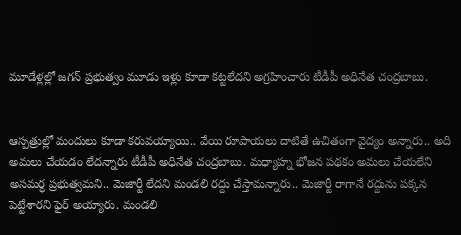మూడేళ్లల్లో జగన్ ప్రభుత్వం మూడు ఇళ్లు కూడా కట్టలేదని అగ్రహించారు టీడీపీ అధినేత చంద్రబాబు.


ఆస్పత్రుల్లో మందులు కూడా కరువయ్యాయి.. వేయి రూపాయలు దాటితే ఉచితంగా వైద్యం అన్నారు.. అది అమలు చేయడం లేదన్నారు టీడీపీ అధినేత చంద్రబాబు. మధ్యాహ్న భోజన పథకం అమలు చేయలేని అసమర్ధ ప్రభుత్వమని.. మెజార్టీ లేదని మండలి రద్దు చేస్తామన్నారు.. మెజార్టీ రాగానే రద్దును పక్కన పెట్టేశారని ఫైర్ అయ్యారు. మండలి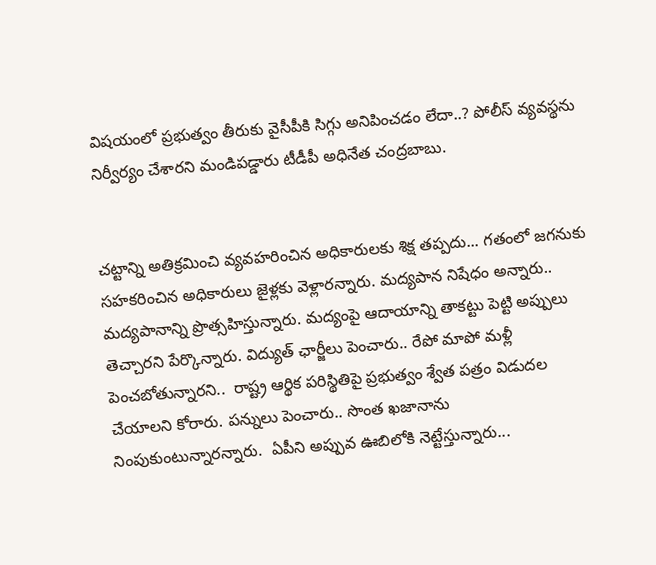విషయంలో ప్రభుత్వం తీరుకు వైసీపీకి సిగ్గు అనిపించడం లేదా..? పోలీస్ వ్యవస్థను నిర్వీర్యం చేశారని మండిపడ్డారు టీడీపీ అధినేత చంద్రబాబు.


చట్టాన్ని అతిక్రమించి వ్యవహరించిన అధికారులకు శిక్ష తప్పదు... గతంలో జగనుకు సహకరించిన అధికారులు జైళ్లకు వెళ్లారన్నారు. మద్యపాన నిషేధం అన్నారు.. మద్యపానాన్ని ప్రొత్సహిస్తున్నారు. మద్యంపై ఆదాయాన్ని తాకట్టు పెట్టి అప్పులు తెచ్చారని పేర్కొన్నారు. విద్యుత్ ఛార్జీలు పెంచారు.. రేపో మాపో మళ్లీ పెంచబోతున్నారని..  రాష్ట్ర ఆర్థిక పరిస్థితిపై ప్రభుత్వం శ్వేత పత్రం విడుదల చేయాలని కోరారు. పన్నులు పెంచారు.. సొంత ఖజానాను నింపుకుంటున్నారన్నారు.  ఏపీని అప్పువ ఊబిలోకి నెట్టేస్తున్నారు...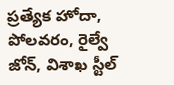ప్రత్యేక హోదా, పోలవరం, రైల్వే జోన్, విశాఖ స్టీల్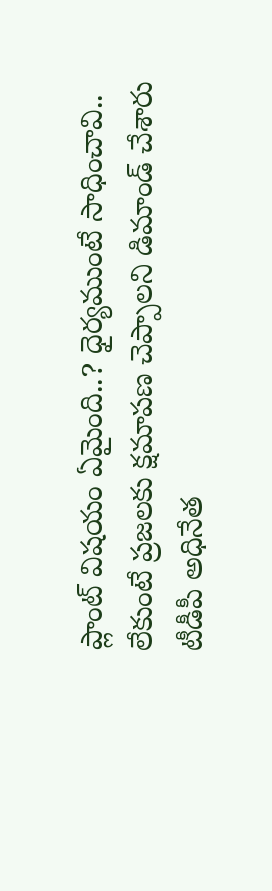ప్లాంట్ విషయం ఏమైంది..? ధైర్యముంటే సాధించావి.. లేకుంటే ప్రజలకు క్షమాపణ చెప్పాలని డిమాండ్ చేశారు టీడీపీ అధినేత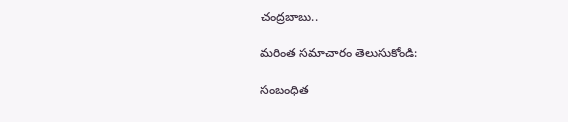చంద్రబాబు..

మరింత సమాచారం తెలుసుకోండి:

సంబంధిత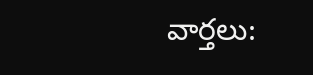వార్తలు: